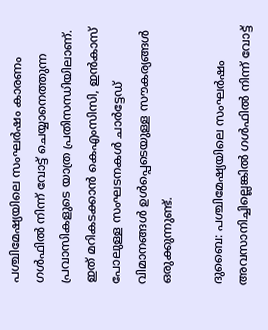പശ്ചിമേഷ്യയിലെ സംഘർഷം കാരണം ഗൾഫിൽ നിന്ന് വോട്ട് ചെയ്യാനെത്തുന്ന പ്രവാസികളുടെ യാത്ര പ്രതിസന്ധിയിലാണ്. ഇത് മറികടക്കാൻ കെഎംസിസി, ഇൻകാസ് പോലുള്ള സംഘടനകൾ ചാർട്ടേഡ് വിമാനങ്ങൾ ഉൾപ്പെടെയുള്ള സൗകര്യങ്ങൾ ഒരുക്കുന്നുണ്ട്.

ദുബൈ: പശ്ചിമേഷ്യയിലെ സംഘർഷം അവസാനിച്ചില്ലെങ്കിൽ ഗൾഫിൽ നിന്ന് വോട്ട്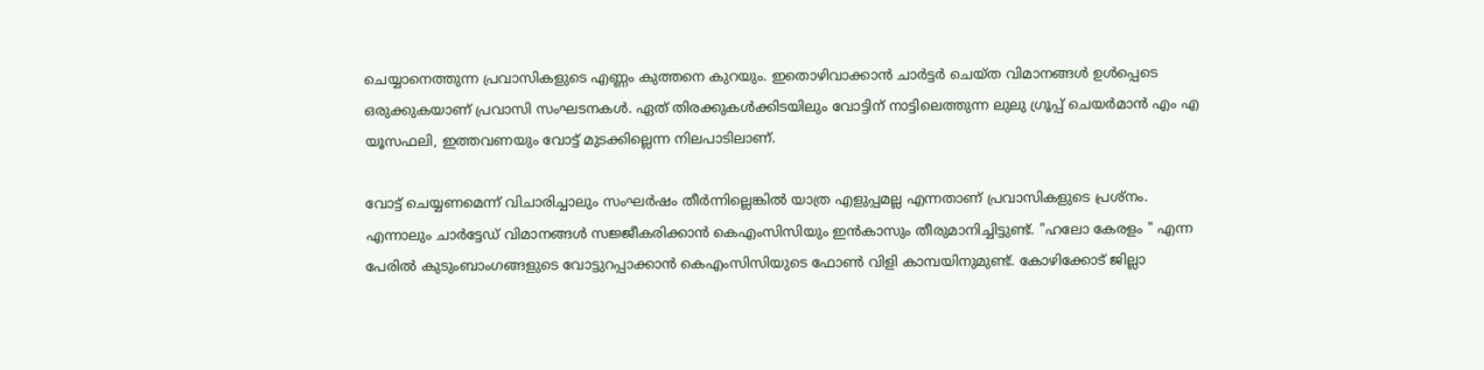ചെയ്യാനെത്തുന്ന പ്രവാസികളുടെ എണ്ണം കുത്തനെ കുറയും. ഇതൊഴിവാക്കാൻ ചാർട്ടർ ചെയ്ത വിമാനങ്ങൾ ഉൾപ്പെടെ ഒരുക്കുകയാണ് പ്രവാസി സംഘടനകൾ. ഏത് തിരക്കുകൾക്കിടയിലും വോട്ടിന് നാട്ടിലെത്തുന്ന ലുലു ഗ്രൂപ്പ് ചെയർമാൻ എം എ യൂസഫലി, ഇത്തവണയും വോട്ട് മുടക്കില്ലെന്ന നിലപാടിലാണ്.

വോട്ട് ചെയ്യണമെന്ന് വിചാരിച്ചാലും സംഘർഷം തീർന്നില്ലെങ്കിൽ യാത്ര എളുപ്പമല്ല എന്നതാണ് പ്രവാസികളുടെ പ്രശ്നം. എന്നാലും ചാർട്ടേഡ് വിമാനങ്ങൾ സജ്ജീകരിക്കാൻ കെഎംസിസിയും ഇൻകാസും തീരുമാനിച്ചിട്ടുണ്ട്. "ഹലോ കേരളം " എന്ന പേരിൽ കുടുംബാംഗങ്ങളുടെ വോട്ടുറപ്പാക്കാൻ കെഎംസിസിയുടെ ഫോൺ വിളി കാമ്പയിനുമുണ്ട്. കോഴിക്കോട് ജില്ലാ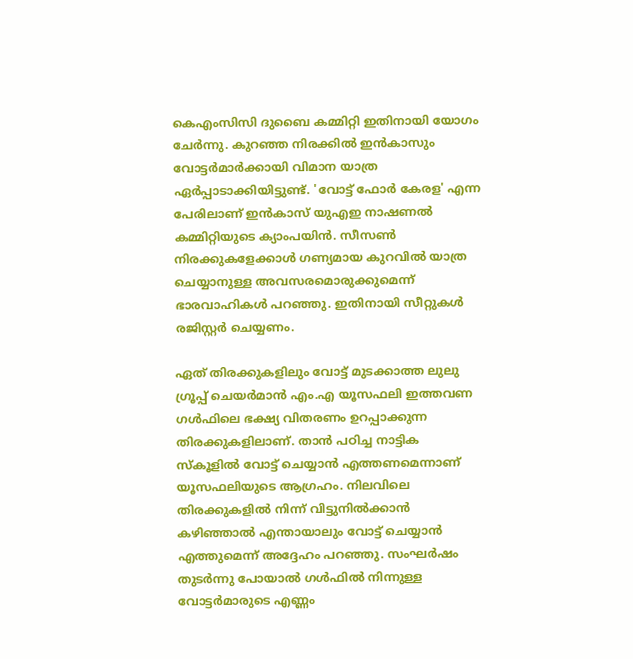കെഎംസിസി ദുബൈ കമ്മിറ്റി ഇതിനായി യോഗം ചേർന്നു. കുറഞ്ഞ നിരക്കിൽ ഇൻകാസും വോട്ടർമാർക്കായി വിമാന യാത്ര ഏർപ്പാടാക്കിയിട്ടുണ്ട്. 'വോട്ട് ഫോർ കേരള' എന്ന പേരിലാണ് ഇൻകാസ് യുഎഇ നാഷണൽ കമ്മിറ്റിയുടെ ക്യാംപയിൻ. സീസൺ നിരക്കുകളേക്കാൾ ഗണ്യമായ കുറവിൽ യാത്ര ചെയ്യാനുള്ള അവസരമൊരുക്കുമെന്ന് ഭാരവാഹികൾ പറഞ്ഞു. ഇതിനായി സീറ്റുകൾ രജിസ്റ്റർ ചെയ്യണം.

ഏത് തിരക്കുകളിലും വോട്ട് മുടക്കാത്ത ലുലു ഗ്രൂപ്പ് ചെയർമാൻ എം.എ യൂസഫലി ഇത്തവണ ഗൾഫിലെ ഭക്ഷ്യ വിതരണം ഉറപ്പാക്കുന്ന തിരക്കുകളിലാണ്. താൻ പഠിച്ച നാട്ടിക സ്കൂളിൽ വോട്ട് ചെയ്യാൻ എത്തണമെന്നാണ് യൂസഫലിയുടെ ആഗ്രഹം. നിലവിലെ തിരക്കുകളിൽ നിന്ന് വിട്ടുനിൽക്കാൻ കഴിഞ്ഞാൽ എന്തായാലും വോട്ട് ചെയ്യാൻ എത്തുമെന്ന് അദ്ദേഹം പറഞ്ഞു. സംഘർഷം തുടർന്നു പോയാൽ ഗൾഫിൽ നിന്നുള്ള വോട്ടർമാരുടെ എണ്ണം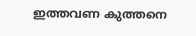ഇത്തവണ കുത്തനെ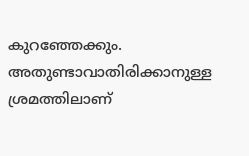കുറഞ്ഞേക്കും. അതുണ്ടാവാതിരിക്കാനുള്ള ശ്രമത്തിലാണ്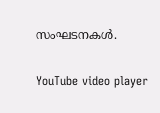സംഘടനകൾ.

YouTube video player